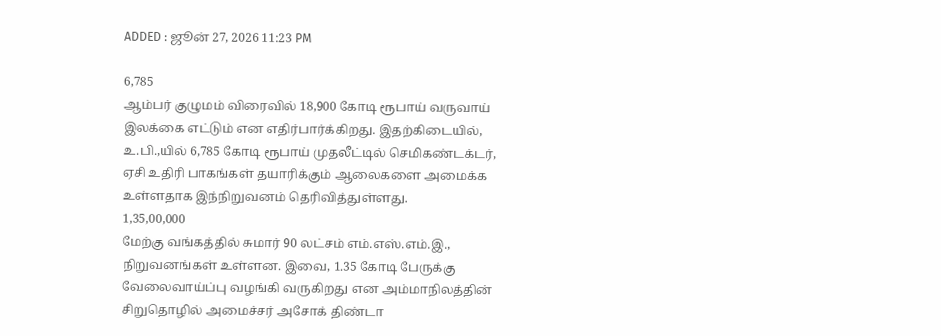ADDED : ஜூன் 27, 2026 11:23 PM

6,785
ஆம்பர் குழுமம் விரைவில் 18,900 கோடி ரூபாய் வருவாய் இலக்கை எட்டும் என எதிர்பார்க்கிறது. இதற்கிடையில், உ.பி.,யில் 6,785 கோடி ரூபாய் முதலீட்டில் செமிகண்டக்டர், ஏசி உதிரி பாகங்கள் தயாரிக்கும் ஆலைகளை அமைக்க உள்ளதாக இந்நிறுவனம் தெரிவித்துள்ளது.
1,35,00,000
மேற்கு வங்கத்தில் சுமார் 90 லட்சம் எம்.எஸ்.எம்.இ., நிறுவனங்கள் உள்ளன. இவை, 1.35 கோடி பேருக்கு வேலைவாய்ப்பு வழங்கி வருகிறது என அம்மாநிலத்தின் சிறுதொழில் அமைச்சர் அசோக் திண்டா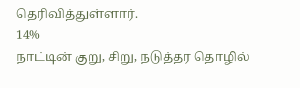தெரிவித்துள்ளார்.
14%
நாட்டின் குறு, சிறு, நடுத்தர தொழில்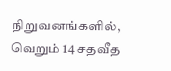நிறுவனங்களில், வெறும் 14 சதவீத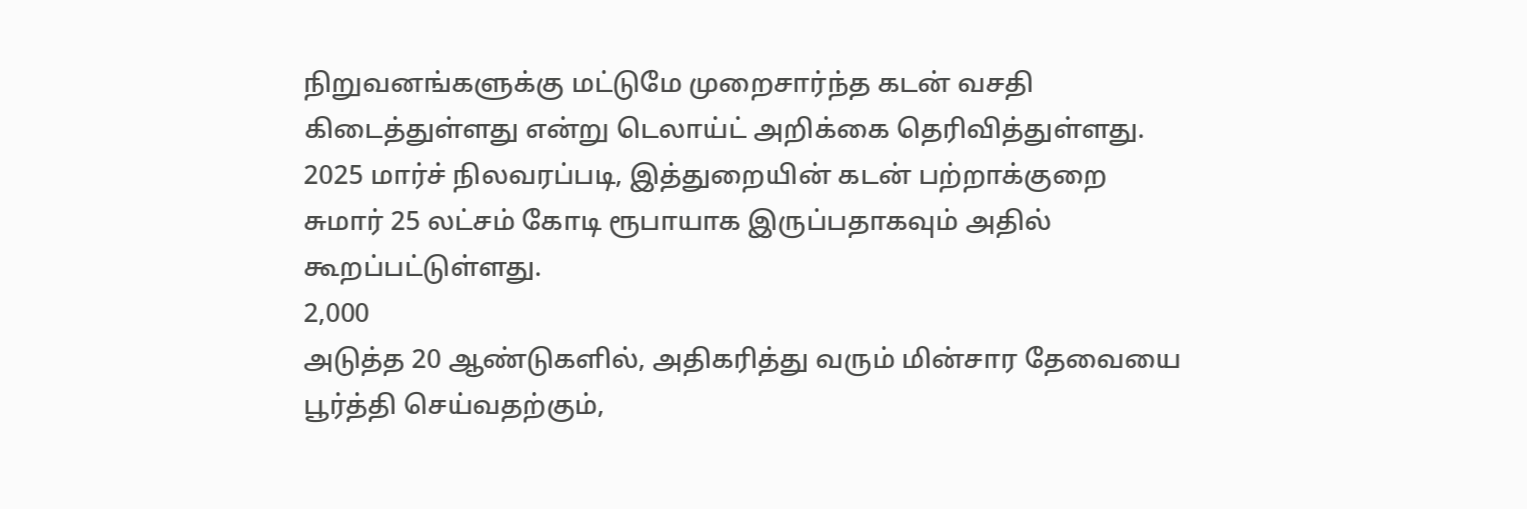நிறுவனங்களுக்கு மட்டுமே முறைசார்ந்த கடன் வசதி கிடைத்துள்ளது என்று டெலாய்ட் அறிக்கை தெரிவித்துள்ளது. 2025 மார்ச் நிலவரப்படி, இத்துறையின் கடன் பற்றாக்குறை சுமார் 25 லட்சம் கோடி ரூபாயாக இருப்பதாகவும் அதில் கூறப்பட்டுள்ளது.
2,000
அடுத்த 20 ஆண்டுகளில், அதிகரித்து வரும் மின்சார தேவையை பூர்த்தி செய்வதற்கும்,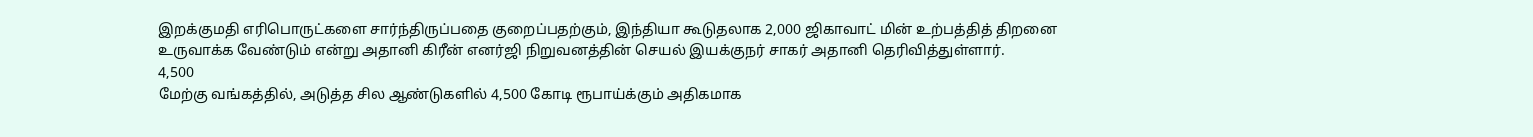இறக்குமதி எரிபொருட்களை சார்ந்திருப்பதை குறைப்பதற்கும், இந்தியா கூடுதலாக 2,000 ஜிகாவாட் மின் உற்பத்தித் திறனை உருவாக்க வேண்டும் என்று அதானி கிரீன் எனர்ஜி நிறுவனத்தின் செயல் இயக்குநர் சாகர் அதானி தெரிவித்துள்ளார்.
4,500
மேற்கு வங்கத்தில், அடுத்த சில ஆண்டுகளில் 4,500 கோடி ரூபாய்க்கும் அதிகமாக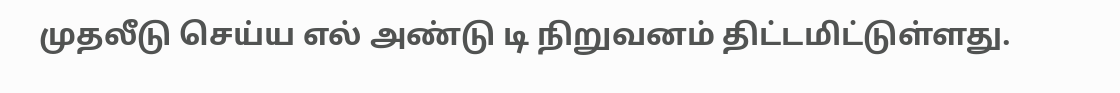முதலீடு செய்ய எல் அண்டு டி நிறுவனம் திட்டமிட்டுள்ளது.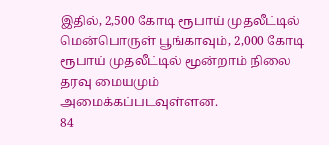இதில், 2,500 கோடி ரூபாய் முதலீட்டில் மென்பொருள் பூங்காவும், 2,000 கோடி ரூபாய் முதலீட்டில் மூன்றாம் நிலை தரவு மையமும் அமைக்கப்படவுள்ளன.
84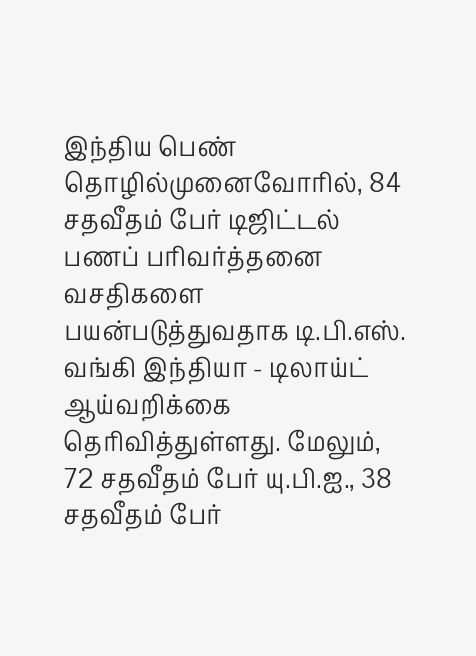இந்திய பெண் தொழில்முனைவோரில், 84 சதவீதம் பேர் டிஜிட்டல் பணப் பரிவர்த்தனை வசதிகளை பயன்படுத்துவதாக டி.பி.எஸ். வங்கி இந்தியா - டிலாய்ட் ஆய்வறிக்கை தெரிவித்துள்ளது. மேலும், 72 சதவீதம் பேர் யு.பி.ஐ., 38 சதவீதம் பேர்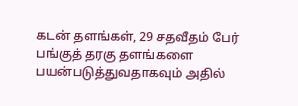கடன் தளங்கள், 29 சதவீதம் பேர் பங்குத் தரகு தளங்களை பயன்படுத்துவதாகவும் அதில்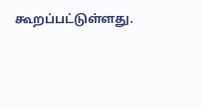கூறப்பட்டுள்ளது.